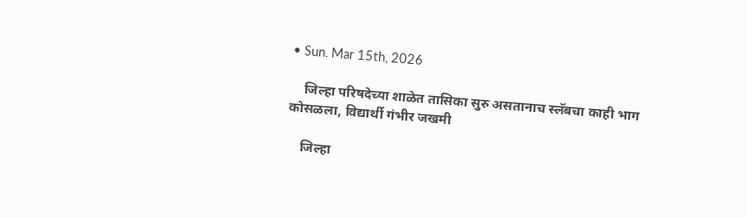• Sun. Mar 15th, 2026

    जिल्हा परिषदेच्या शाळेत तासिका सुरु असतानाच स्लॅबचा काही भाग कोसळला, विद्यार्थी गंभीर जखमी

    जिल्हा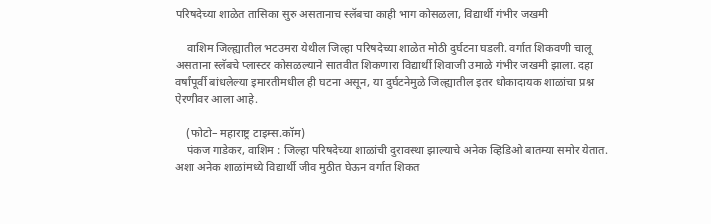परिषदेच्या शाळेत तासिका सुरु असतानाच स्लॅबचा काही भाग कोसळला, विद्यार्थी गंभीर जखमी

    वाशिम जिल्ह्यातील भटउमरा येथील जिल्हा परिषदेच्या शाळेत मोठी दुर्घटना घडली. वर्गात शिकवणी चालू असताना स्लॅबचे प्लास्टर कोसळल्याने सातवीत शिकणारा विद्यार्थी शिवाजी उमाळे गंभीर जखमी झाला. दहा वर्षांपूर्वी बांधलेल्या इमारतीमधील ही घटना असून, या दुर्घटनेमुळे जिल्ह्यातील इतर धोकादायक शाळांचा प्रश्न ऐरणीवर आला आहे.

    (फोटो– महाराष्ट्र टाइम्स.कॉम)
    पंकज गाडेकर, वाशिम : जिल्हा परिषदेच्या शाळांची दुरावस्था झाल्याचे अनेक व्हिडिओ बातम्या समोर येतात. अशा अनेक शाळांमध्ये विद्यार्थी जीव मुठीत घेऊन वर्गात शिकत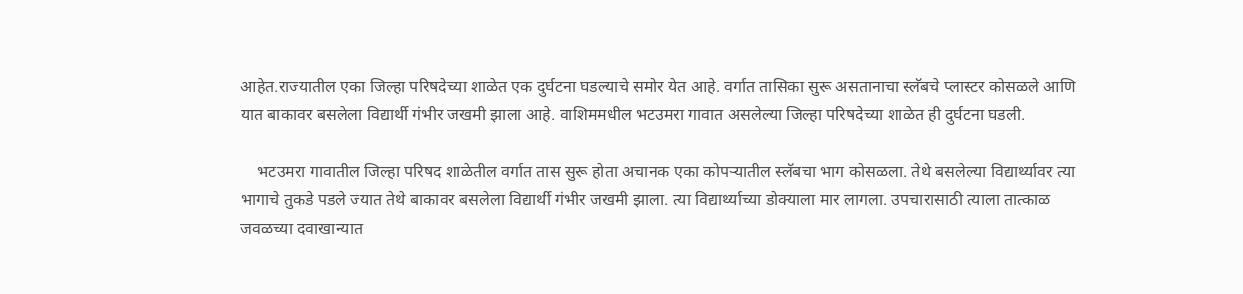आहेत.राज्यातील एका जिल्हा परिषदेच्या शाळेत एक दुर्घटना घडल्याचे समोर येत आहे. वर्गात तासिका सुरू असतानाचा स्लॅबचे प्लास्टर कोसळले आणि यात बाकावर बसलेला विद्यार्थी गंभीर जखमी झाला आहे. वाशिममधील भटउमरा गावात असलेल्या जिल्हा परिषदेच्या शाळेत ही दुर्घटना घडली.

    भटउमरा गावातील जिल्हा परिषद शाळेतील वर्गात तास सुरू होता अचानक एका कोपऱ्यातील स्लॅबचा भाग कोसळला. तेथे बसलेल्या विद्यार्थ्यावर त्या भागाचे तुकडे पडले ज्यात तेथे बाकावर बसलेला विद्यार्थी गंभीर जखमी झाला. त्या विद्यार्थ्याच्या डोक्याला मार लागला. उपचारासाठी त्याला तात्काळ जवळच्या दवाखान्यात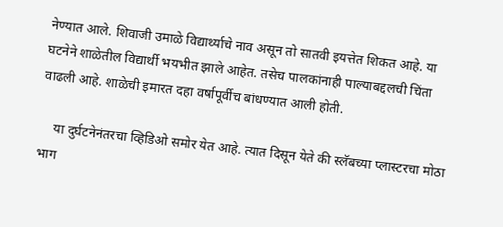नेण्यात आले. शिवाजी उमाळे विद्यार्थ्याचे नाव असून तो सातवी इयत्तेत शिकत आहे. या घटनेने शाळेतील विद्यार्थी भयभीत झाले आहेत. तसेच पालकांनाही पाल्याबद्दलची चिंता वाढली आहे. शाळेची इमारत दहा वर्षापूर्वीच बांधण्यात आली होती.

    या दुर्घटनेनंतरचा व्हिडिओ समोर येत आहे. त्यात दिसून येते की स्लॅबच्या प्लास्टरचा मोठा भाग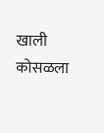खाली कोसळला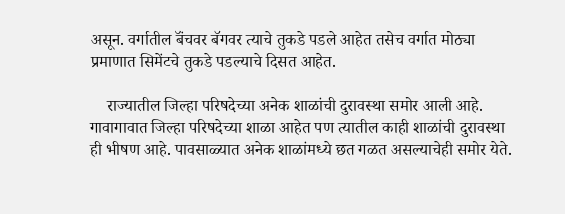असून. वर्गातील बॅंचवर बॅगवर त्याचे तुकडे पडले आहेत तसेच वर्गात मोठ्या प्रमाणात सिमेंटचे तुकडे पडल्याचे दिसत आहेत.

    राज्यातील जिल्हा परिषदेच्या अनेक शाळांची दुरावस्था समोर आली आहे. गावागावात जिल्हा परिषदेच्या शाळा आहेत पण त्यातील काही शाळांची दुरावस्था ही भीषण आहे. पावसाळ्यात अनेक शाळांमध्ये छत गळत असल्याचेही समोर येते.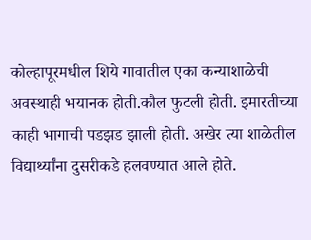कोल्हापूरमधील शिये गावातील एका कन्याशाळेची अवस्थाही भयानक होती.कौल फुटली होती. इमारतीच्या काही भागाची पडझड झाली होती. अखेर त्या शाळेतील विद्यार्थ्यांना दुसरीकडे हलवण्यात आले होते.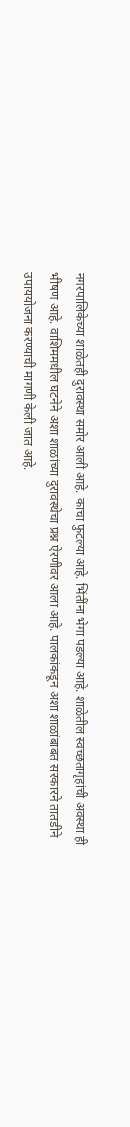नगरपालिकेच्या शाळेतही दुरावस्था समोर आली आहे. काचा फुटल्या आहे. भिंतींना भेगा पडल्या आहे. शाळेतील स्वच्छतागृहांची अवस्था ही भीषण आहे. वाशिममधील घटनेने अशा शाळांच्या दुरावस्थेचा प्रश्न ऐरणीवर आला आहे. पालकांकडून अशा शाळांबाबत सरकारने तातडीने उपाययोजना करण्याची मागणी केली जात आहे.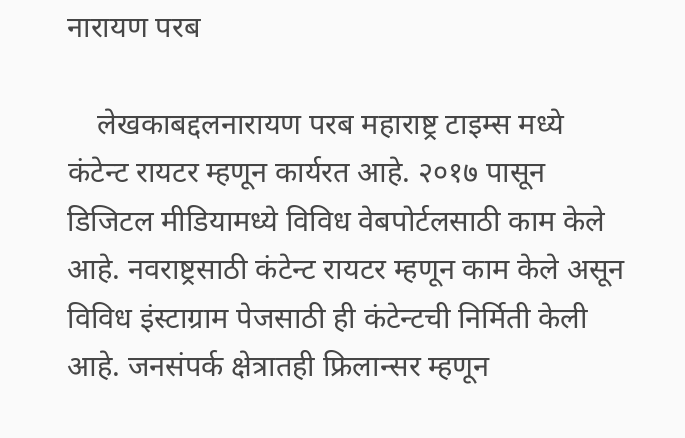नारायण परब

    लेखकाबद्दलनारायण परब महाराष्ट्र टाइम्स मध्ये कंटेन्ट रायटर म्हणून कार्यरत आहे. २०१७ पासून डिजिटल मीडियामध्ये विविध वेबपोर्टलसाठी काम केले आहे. नवराष्ट्रसाठी कंटेन्ट रायटर म्हणून काम केले असून विविध इंस्टाग्राम पेजसाठी ही कंटेन्टची निर्मिती केली आहे. जनसंपर्क क्षेत्रातही फ्रिलान्सर म्हणून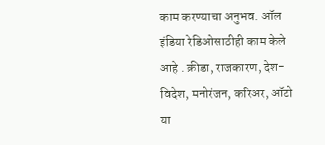काम करण्याचा अनुभव. ऑल इंडिया रेडिओसाठीही काम केले आहे . क्रीडा, राजकारण, देश-विदेश, मनोरंजन, करिअर, ऑटो या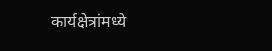कार्यक्षेत्रांमध्ये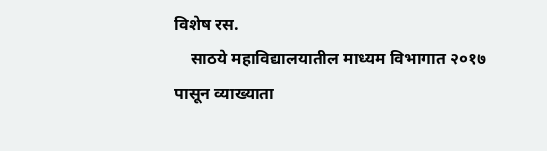विशेष रस.
    साठये महाविद्यालयातील माध्यम विभागात २०१७ पासून व्याख्याता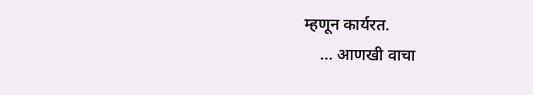म्हणून कार्यरत.
    … आणखी वाचा